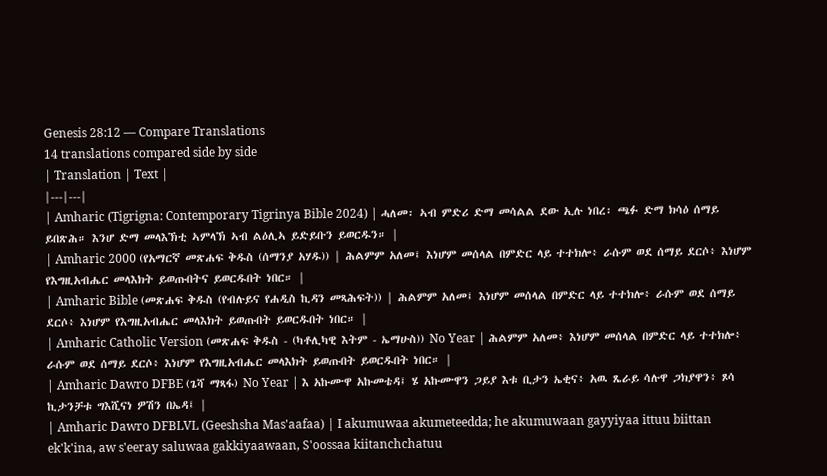Genesis 28:12 — Compare Translations
14 translations compared side by side
| Translation | Text |
|---|---|
| Amharic (Tigrigna: Contemporary Tigrinya Bible 2024) | ሓለመ፡ ኣብ ምድሪ ድማ መሳልል ደው ኢሉ ነበረ፡ ጫፉ ድማ ክሳዕ ሰማይ ይበጽሕ። እንሆ ድማ መላእኽቲ ኣምላኽ ኣብ ልዕሊኣ ይድይቡን ይወርዱን። |
| Amharic 2000 (የአማርኛ መጽሐፍ ቅዱስ (ሰማንያ አሃዱ)) | ሕልምም አለመ፤ እነሆም መሰላል በምድር ላይ ተተክሎ፥ ራሱም ወደ ሰማይ ደርሶ፥ እነሆም የእግዚአብሔር መላእክት ይወጡበትና ይወርዱበት ነበር። |
| Amharic Bible (መጽሐፍ ቅዱስ (የብሉይና የሐዲስ ኪዳን መጻሕፍት)) | ሕልምም አለመ፤ እነሆም መሰላል በምድር ላይ ተተክሎ፥ ራሱም ወደ ሰማይ ደርሶ፥ እነሆም የእግዚአብሔር መላእክት ይወጡበት ይወርዱበት ነበር። |
| Amharic Catholic Version (መጽሐፍ ቅዱስ - (ካቶሊካዊ እትም - ኤማሁስ)) No Year | ሕልምም አለመ፥ እነሆም መሰላል በምድር ላይ ተተክሎ፥ ራሱም ወደ ሰማይ ደርሶ፥ እነሆም የእግዚአብሔር መላእክት ይወጡበት ይወርዱበት ነበር። |
| Amharic Dawro DFBE (ጌሻ ማጻፋ) No Year | እ አኩሙዋ አኩመቴዳ፤ ሄ አኩሙዋን ጋይያ እቱ ቢታን ኤቂና፥ አዉ ጼራይ ሳሉዋ ጋክያዋን፥ ጾሳ ኪታንቻቱ ግእሺናነ ዎሽን በኤዳ፤ |
| Amharic Dawro DFBLVL (Geeshsha Mas'aafaa) | I akumuwaa akumeteedda; he akumuwaan gayyiyaa ittuu biittan ek'k'ina, aw s'eeray saluwaa gakkiyaawaan, S'oossaa kiitanchchatuu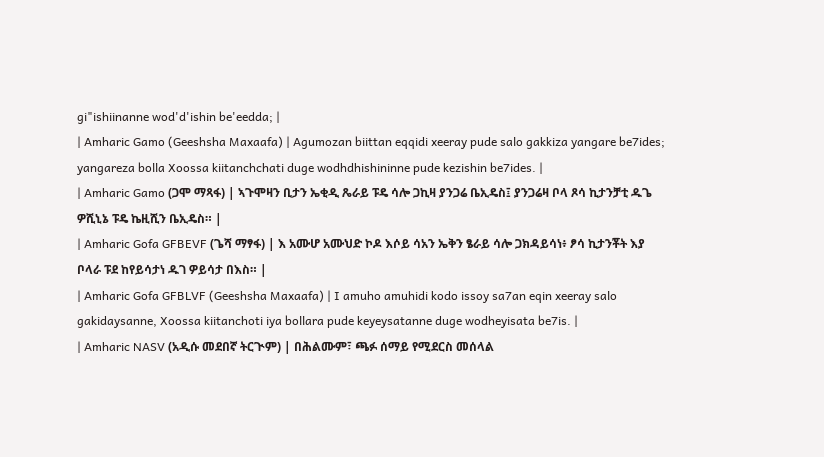gi"ishiinanne wod'd'ishin be'eedda; |
| Amharic Gamo (Geeshsha Maxaafa) | Agumozan biittan eqqidi xeeray pude salo gakkiza yangare be7ides; yangareza bolla Xoossa kiitanchchati duge wodhdhishininne pude kezishin be7ides. |
| Amharic Gamo (ጋሞ ማጻፋ) | ኣጉሞዛን ቢታን ኤቂዲ ጼራይ ፑዴ ሳሎ ጋኪዛ ያንጋሬ ቤኢዴስ፤ ያንጋሬዛ ቦላ ጾሳ ኪታንቻቲ ዱጌ ዎሺኒኔ ፑዴ ኬዚሺን ቤኢዴስ። |
| Amharic Gofa GFBEVF (ጌሻ ማፃፋ) | እ አሙሆ አሙህድ ኮዶ እሶይ ሳአን ኤቅን ፄራይ ሳሎ ጋክዳይሳነ፥ ፆሳ ኪታንቾት እያ ቦላራ ፑደ ከየይሳታነ ዱገ ዎይሳታ በእስ። |
| Amharic Gofa GFBLVF (Geeshsha Maxaafa) | I amuho amuhidi kodo issoy sa7an eqin xeeray salo gakidaysanne, Xoossa kiitanchoti iya bollara pude keyeysatanne duge wodheyisata be7is. |
| Amharic NASV (አዲሱ መደበኛ ትርጒም) | በሕልሙም፣ ጫፉ ሰማይ የሚደርስ መሰላል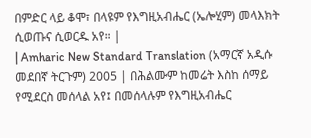በምድር ላይ ቆሞ፣ በላዩም የእግዚአብሔር (ኤሎሂም) መላእክት ሲወጡና ሲወርዱ አየ። |
| Amharic New Standard Translation (አማርኛ አዲሱ መደበኛ ትርጉም) 2005 | በሕልሙም ከመሬት እስከ ሰማይ የሚደርስ መሰላል አየ፤ በመሰላሉም የእግዚአብሔር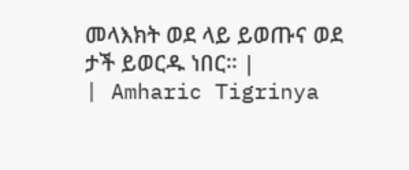መላእክት ወደ ላይ ይወጡና ወደ ታች ይወርዱ ነበር። |
| Amharic Tigrinya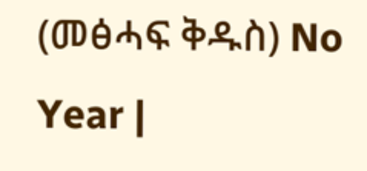(መፅሓፍ ቅዱስ) No Year |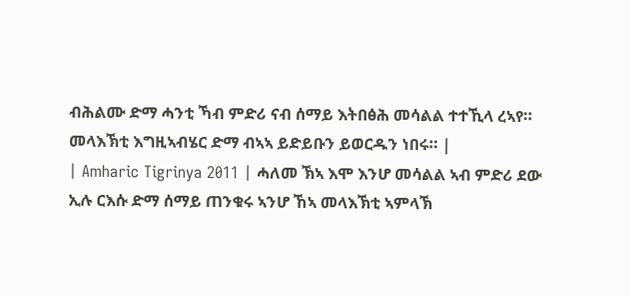ብሕልሙ ድማ ሓንቲ ኻብ ምድሪ ናብ ሰማይ እትበፅሕ መሳልል ተተኺላ ረኣየ። መላእኽቲ እግዚኣብሄር ድማ ብኣኣ ይድይቡን ይወርዱን ነበሩ። |
| Amharic Tigrinya 2011 | ሓለመ ኽኣ እሞ እንሆ መሳልል ኣብ ምድሪ ደው ኢሉ ርእሱ ድማ ሰማይ ጠንቁሩ ኣንሆ ኸኣ መላእኽቲ ኣምላኽ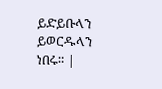ይድይቡላን ይወርዱላን ነበሩ። |